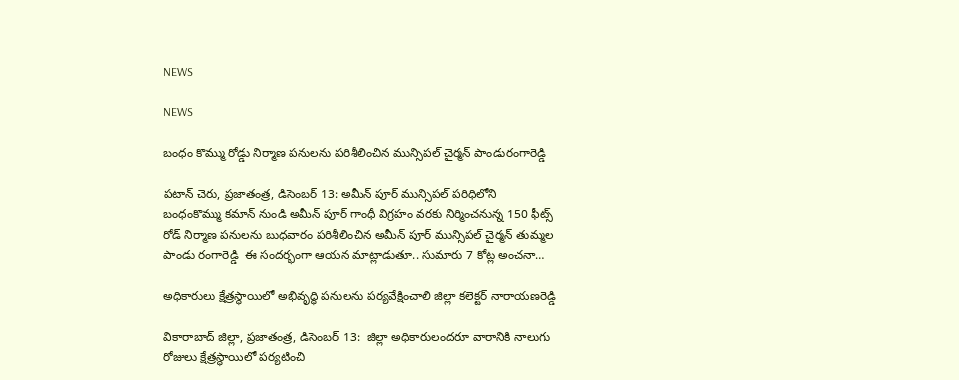NEWS

NEWS

బంధం కొమ్ము రోడ్డు నిర్మాణ పనులను పరిశీలించిన మున్సిపల్ చైర్మన్ పాండురంగారెడ్డి

పటాన్ చెరు, ప్రజాతంత్ర, డిసెంబర్ 13: అమీన్ పూర్ మున్సిపల్ పరిధిలోని బంధంకొమ్ము కమాన్ నుండి అమీన్ పూర్ గాంధీ విగ్రహం వరకు నిర్మించనున్న 150 ఫీట్స్ రోడ్ నిర్మాణ పనులను బుధవారం పరిశీలించిన అమీన్ పూర్ మున్సిపల్ చైర్మన్ తుమ్మల  పాండు రంగారెడ్డి  ఈ సందర్భంగా ఆయన మాట్లాడుతూ.. సుమారు 7 కోట్ల అంచనా…

అధికారులు క్షేత్రస్థాయిలో అభివృద్ధి పనులను పర్యవేక్షించాలి జిల్లా కలెక్టర్ నారాయణరెడ్డి

వికారాబాద్ జిల్లా, ప్రజాతంత్ర, డిసెంబర్ 13:  జిల్లా అధికారులందరూ వారానికి నాలుగు రోజులు క్షేత్రస్థాయిలో పర్యటించి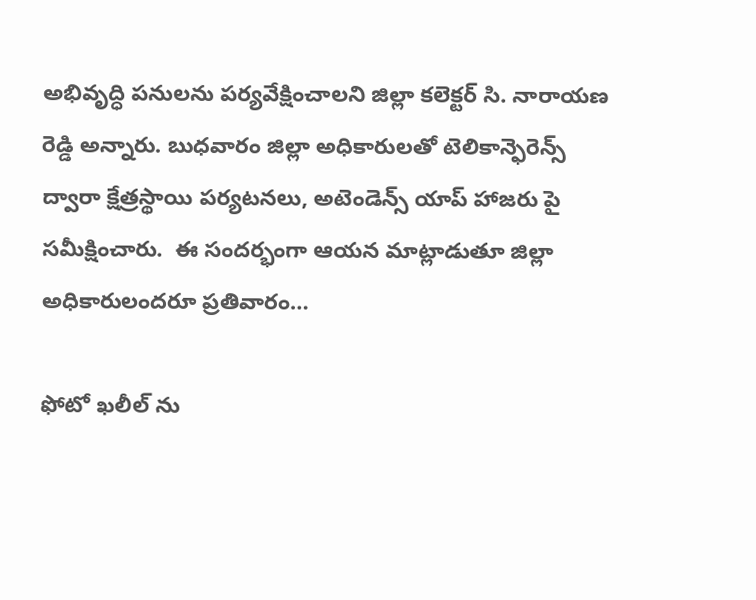అభివృద్ధి పనులను పర్యవేక్షించాలని జిల్లా కలెక్టర్ సి. నారాయణ రెడ్డి అన్నారు. బుధవారం జిల్లా అధికారులతో టెలికాన్ఫెరెన్స్ ద్వారా క్షేత్రస్థాయి పర్యటనలు, అటెండెన్స్ యాప్ హాజరు పై సమీక్షించారు.  ఈ సందర్భంగా ఆయన మాట్లాడుతూ జిల్లా అధికారులందరూ ప్రతివారం…

ఫోటో ఖలీల్ ను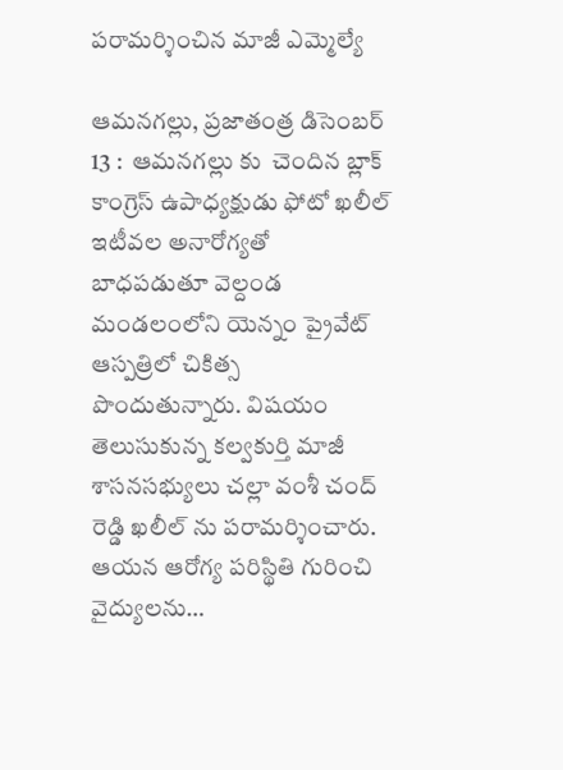పరామర్శించిన మాజీ ఎమ్మెల్యే

ఆమనగల్లు, ప్రజాతంత్ర డిసెంబర్ 13 :  ఆమనగల్లు కు  చెందిన బ్లాక్ కాంగ్రెస్ ఉపాధ్యక్షుడు ఫోటో ఖలీల్ ఇటీవల అనారోగ్యతో బాధపడుతూ వెల్దండ మండలంలోని యెన్నం ప్రైవేట్ ఆస్పత్రిలో చికిత్స  పొందుతున్నారు. విషయం తెలుసుకున్న కల్వకుర్తి మాజీ శాసనసభ్యులు చల్లా వంశీ చంద్ రెడ్డి ఖలీల్ ను పరామర్శించారు. ఆయన ఆరోగ్య పరిస్థితి గురించి వైద్యులను…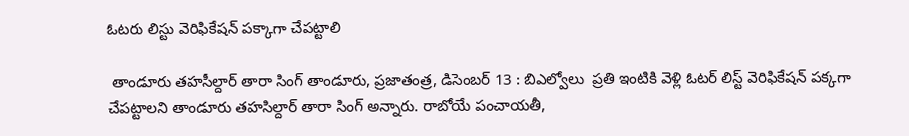ఓటరు లిస్టు వెరిఫికేషన్ పక్కాగా చేపట్టాలి

 తాండూరు తహసీల్దార్ తారా సింగ్ తాండూరు, ప్రజాతంత్ర, డిసెంబర్ 13 : బిఎల్వోలు  ప్రతి ఇంటికి వెళ్లి ఓటర్ లిస్ట్ వెరిఫికేషన్ పక్కగా చేపట్టాలని తాండూరు తహసిల్దార్ తారా సింగ్ అన్నారు. రాబోయే పంచాయతీ,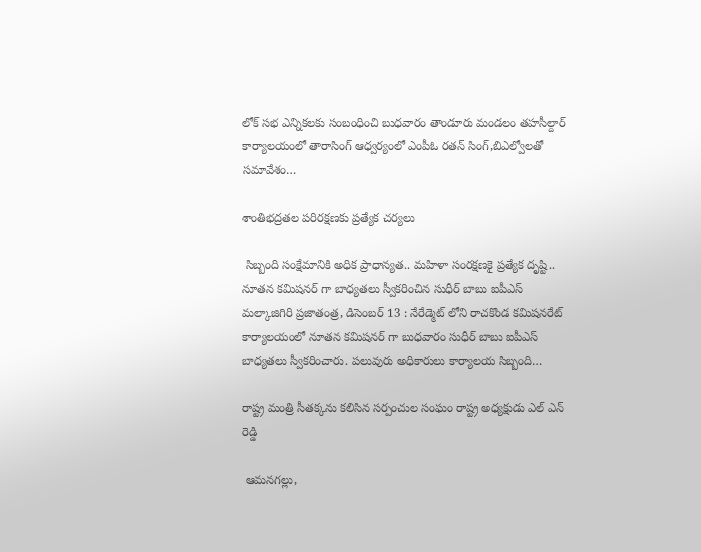లోక్ సభ ఎన్నికలకు సంబంధించి బుధవారం తాండూరు మండలం తహసీల్దార్ కార్యాలయంలో తారాసింగ్ ఆధ్వర్యంలో ఎంపీఓ రతన్ సింగ్,బిఎల్వోలతో సమావేశం…

శాంతిభద్రతల పరిరక్షణకు ప్రత్యేక చర్యలు

 సిబ్బంది సంక్షేమానికి అధిక ప్రాధాన్యత.. మహిళా సంరక్షణకై ప్రత్యేక దృష్టి.. నూతన కమిషనర్ గా బాధ్యతలు స్వీకరించిన సుధీర్ బాబు ఐపీఎస్ మల్కాజిగిరి ప్రజాతంత్ర, డిసెంబర్ 13 : నేరేడ్మెట్ లోని రాచకొండ కమిషనరేట్ కార్యాలయంలో నూతన కమిషనర్ గా బుధవారం సుధీర్ బాబు ఐపీఎస్    బాధ్యతలు స్వీకరించారు. పలువురు అధికారులు కార్యాలయ సిబ్బంది…

రాష్ట్ర మంత్రి సీతక్కను కలిసిన సర్పంచుల సంఘం రాష్ట్ర అధ్యక్షుడు ఎల్ ఎన్ రెడ్డి

 ఆమనగల్లు,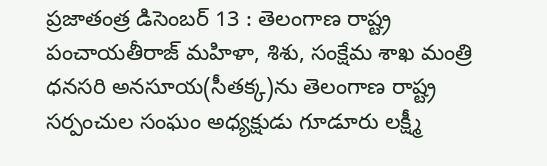ప్రజాతంత్ర డిసెంబర్ 13 : తెలంగాణ రాష్ట్ర పంచాయతీరాజ్ మహిళా, శిశు, సంక్షేమ శాఖ మంత్రి ధనసరి అనసూయ(సీతక్క)ను తెలంగాణ రాష్ట్ర సర్పంచుల సంఘం అధ్యక్షుడు గూడూరు లక్ష్మీ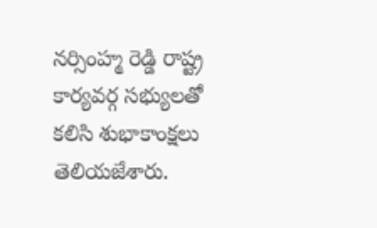నర్సింహ్మ రెడ్డి రాష్ట్ర కార్యవర్గ సభ్యులతో కలిసి శుభాకాంక్షలు తెలియజేశారు.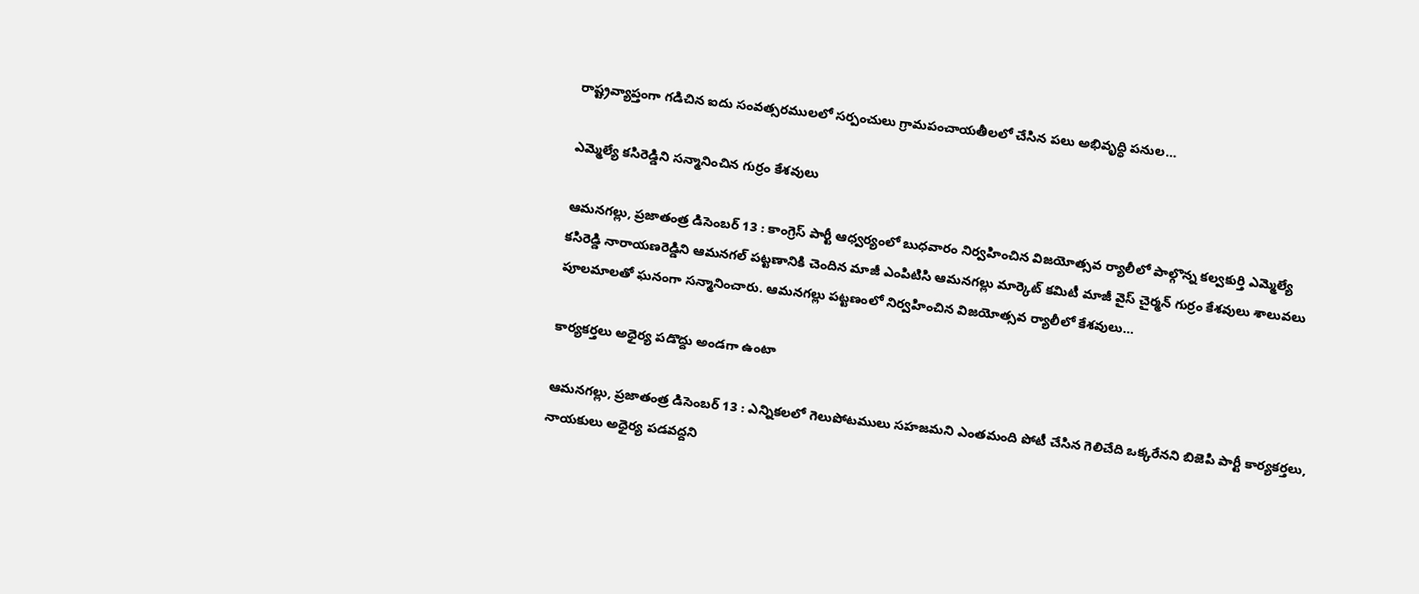రాష్ట్రవ్యాప్తంగా గడిచిన ఐదు సంవత్సరములలో సర్పంచులు గ్రామపంచాయతీలలో చేసిన పలు అభివృద్ధి పనుల…

ఎమ్మెల్యే కసిరెడ్డిని సన్మానించిన గుర్రం కేశవులు

ఆమనగల్లు, ప్రజాతంత్ర డిసెంబర్ 13 : కాంగ్రెస్ పార్టీ ఆధ్వర్యంలో బుధవారం నిర్వహించిన విజయోత్సవ ర్యాలీలో పాల్గొన్న కల్వకుర్తి ఎమ్మెల్యే కసిరెడ్డి నారాయణరెడ్డిని ఆమనగల్ పట్టణానికి చెందిన మాజీ ఎంపిటిసి ఆమనగల్లు మార్కెట్ కమిటీ మాజీ వైస్ చైర్మన్ గుర్రం కేశవులు శాలువలు పూలమాలతో ఘనంగా సన్మానించారు. ఆమనగల్లు పట్టణంలో నిర్వహించిన విజయోత్సవ ర్యాలీలో కేశవులు…

కార్యకర్తలు అధైర్య పడొద్దు అండగా ఉంటా

ఆమనగల్లు, ప్రజాతంత్ర డిసెంబర్ 13 : ఎన్నికలలో గెలుపోటములు సహజమని ఎంతమంది పోటీ చేసిన గెలిచేది ఒక్కరేనని బిజెపి పార్టీ కార్యకర్తలు, నాయకులు అధైర్య పడవద్దని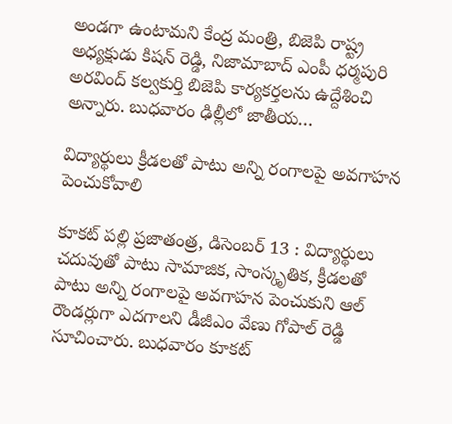అండగా ఉంటామని కేంద్ర మంత్రి, బిజెపి రాష్ట్ర అధ్యక్షుడు కిషన్ రెడ్డి, నిజామాబాద్ ఎంపీ ధర్మపురి అరవింద్ కల్వకుర్తి బిజెపి కార్యకర్తలను ఉద్దేశించి అన్నారు. బుధవారం ఢిల్లీలో జాతీయ…

విద్యార్థులు క్రీడలతో పాటు అన్ని రంగాలపై అవగాహన పెంచుకోవాలి

కూకట్ పల్లి ప్రజాతంత్ర, డిసెంబర్ 13 : విద్యార్థులు చదువుతో పాటు సామాజిక, సాంస్కృతిక, క్రీడలతో పాటు అన్ని రంగాలపై అవగాహన పెంచుకుని ఆల్‌ రౌండర్లుగా ఎదగాలని డీజీఎం వేణు గోపాల్ రెడ్డి సూచించారు. బుధవారం కూకట్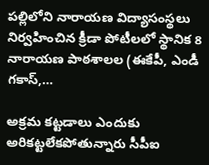పల్లిలోని నారాయణ విద్యాసంస్థలు నిర్వహించిన క్రీడా పోటీలలో స్థానిక 8 నారాయణ పాఠశాలల (ఈకేపీ, ఎండీ గకాస్,…

అక్రమ కట్టడాలు ఎందుకు అరికట్టలేకపోతున్నారు సీపీఐ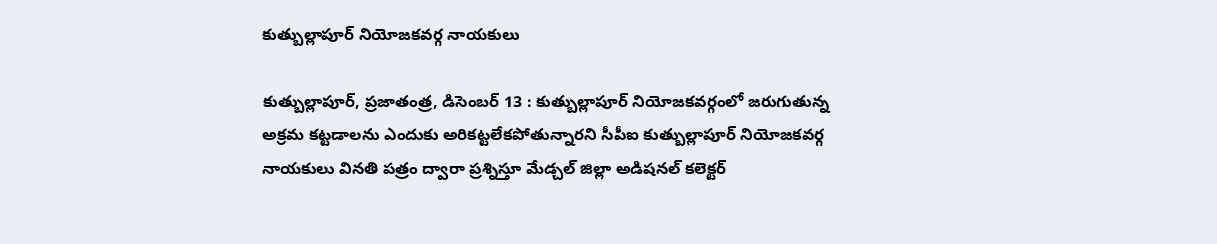కుత్బుల్లాపూర్ నియోజకవర్గ నాయకులు

కుత్బుల్లాపూర్, ప్రజాతంత్ర, డిసెంబర్ 13 : కుత్బుల్లాపూర్ నియోజకవర్గంలో జరుగుతున్న అక్రమ కట్టడాలను ఎందుకు అరికట్టలేకపోతున్నారని సీపీఐ కుత్బుల్లాపూర్ నియోజకవర్గ నాయకులు వినతి పత్రం ద్వారా ప్రశ్నిస్తూ మేడ్చల్ జిల్లా అడిషనల్ కలెక్టర్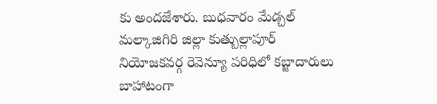కు అందజేశారు. బుధవారం మేడ్చల్ మల్కాజిగిరి జిల్లా కుత్బుల్లాపూర్ నియోజకవర్గ రెవెన్యూ పరిధిలో కబ్జాదారులు బాహాటంగా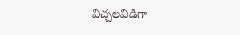విచ్చలవిడిగా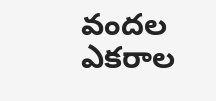వందల ఎకరాల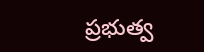ప్రభుత్వ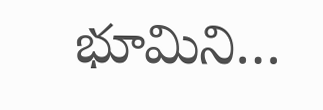భూమిని…